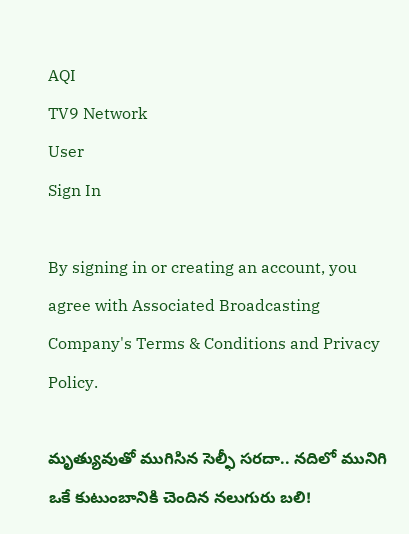AQI
TV9 Network
User
Sign In

By signing in or creating an account, you agree with Associated Broadcasting Company's Terms & Conditions and Privacy Policy.

మృత్యువుతో ముగిసిన సెల్ఫీ సరదా.. నదిలో మునిగి ఒకే కుటుంబానికి చెందిన నలుగురు బలి!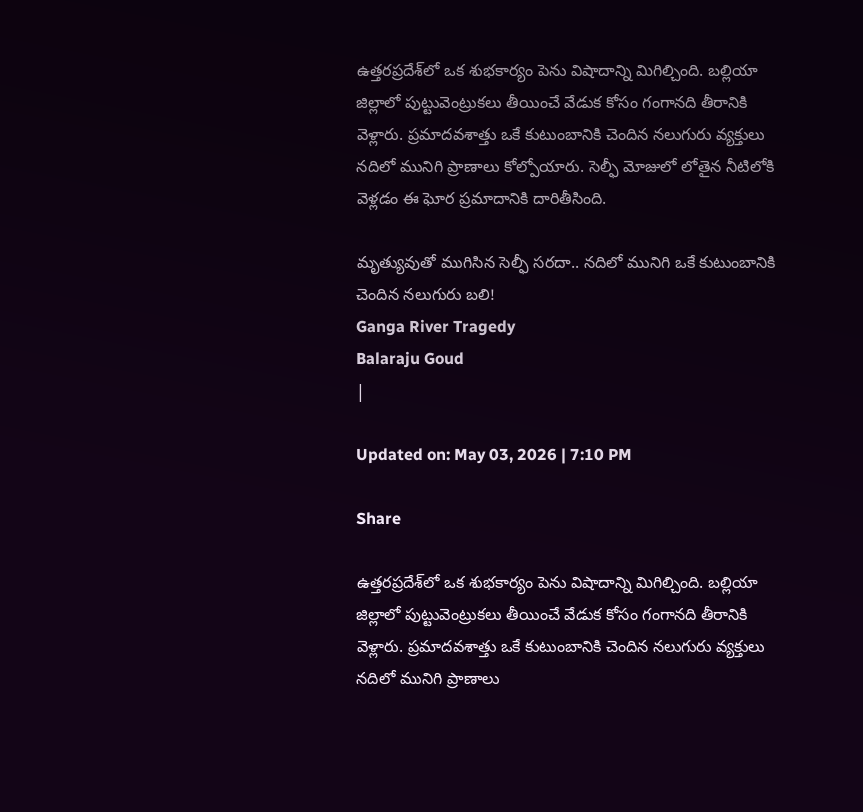ఉత్తరప్రదేశ్‌లో ఒక శుభకార్యం పెను విషాదాన్ని మిగిల్చింది. బల్లియా జిల్లాలో పుట్టువెంట్రుకలు తీయించే వేడుక కోసం గంగానది తీరానికి వెళ్లారు. ప్రమాదవశాత్తు ఒకే కుటుంబానికి చెందిన నలుగురు వ్యక్తులు నదిలో మునిగి ప్రాణాలు కోల్పోయారు. సెల్ఫీ మోజులో లోతైన నీటిలోకి వెళ్లడం ఈ ఘోర ప్రమాదానికి దారితీసింది.

మృత్యువుతో ముగిసిన సెల్ఫీ సరదా.. నదిలో మునిగి ఒకే కుటుంబానికి చెందిన నలుగురు బలి!
Ganga River Tragedy
Balaraju Goud
|

Updated on: May 03, 2026 | 7:10 PM

Share

ఉత్తరప్రదేశ్‌లో ఒక శుభకార్యం పెను విషాదాన్ని మిగిల్చింది. బల్లియా జిల్లాలో పుట్టువెంట్రుకలు తీయించే వేడుక కోసం గంగానది తీరానికి వెళ్లారు. ప్రమాదవశాత్తు ఒకే కుటుంబానికి చెందిన నలుగురు వ్యక్తులు నదిలో మునిగి ప్రాణాలు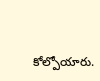కోల్పోయారు.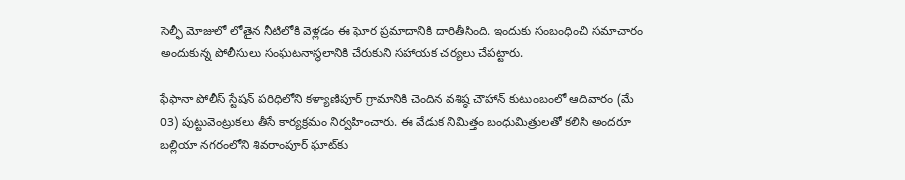సెల్ఫీ మోజులో లోతైన నీటిలోకి వెళ్లడం ఈ ఘోర ప్రమాదానికి దారితీసింది. ఇందుకు సంబంధించి సమాచారం అందుకున్న పోలీసులు సంఘటనాస్థలానికి చేరుకుని సహాయక చర్యలు చేపట్టారు.

ఫేఫానా పోలీస్ స్టేషన్ పరిధిలోని కళ్యాణిపూర్ గ్రామానికి చెందిన వశిష్ఠ చౌహాన్ కుటుంబంలో ఆదివారం (మే 03) పుట్టువెంట్రుకలు తీసే కార్యక్రమం నిర్వహించారు. ఈ వేడుక నిమిత్తం బంధుమిత్రులతో కలిసి అందరూ బల్లియా నగరంలోని శివరాంపూర్ ఘాట్‌కు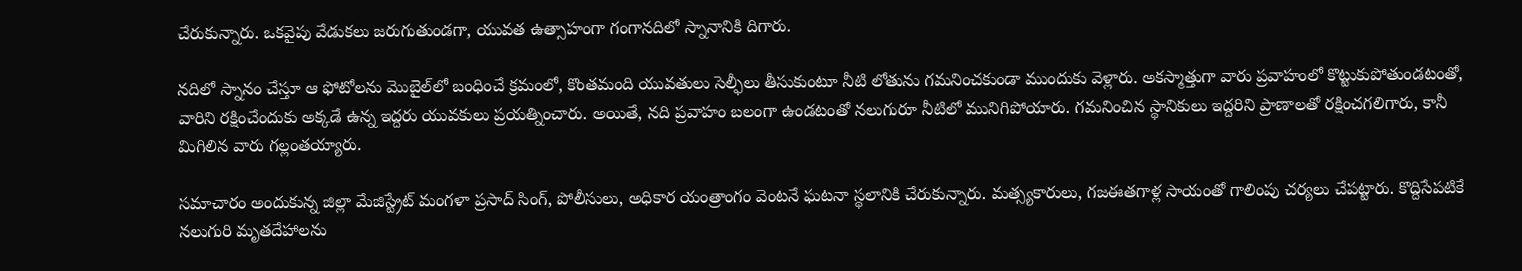చేరుకున్నారు. ఒకవైపు వేడుకలు జరుగుతుండగా, యువత ఉత్సాహంగా గంగానదిలో స్నానానికి దిగారు.

నదిలో స్నానం చేస్తూ ఆ ఫోటోలను మొబైల్‌లో బంధించే క్రమంలో, కొంతమంది యువతులు సెల్ఫీలు తీసుకుంటూ నీటి లోతును గమనించకుండా ముందుకు వెళ్లారు. అకస్మాత్తుగా వారు ప్రవాహంలో కొట్టుకుపోతుండటంతో, వారిని రక్షించేందుకు అక్కడే ఉన్న ఇద్దరు యువకులు ప్రయత్నించారు. అయితే, నది ప్రవాహం బలంగా ఉండటంతో నలుగురూ నీటిలో మునిగిపోయారు. గమనించిన స్థానికులు ఇద్దరిని ప్రాణాలతో రక్షించగలిగారు, కానీ మిగిలిన వారు గల్లంతయ్యారు.

సమాచారం అందుకున్న జిల్లా మేజిస్ట్రేట్ మంగళా ప్రసాద్ సింగ్, పోలీసులు, అధికార యంత్రాంగం వెంటనే ఘటనా స్థలానికి చేరుకున్నారు. మత్స్యకారులు, గజఈతగాళ్ల సాయంతో గాలింపు చర్యలు చేపట్టారు. కొద్దిసేపటికే నలుగురి మృతదేహాలను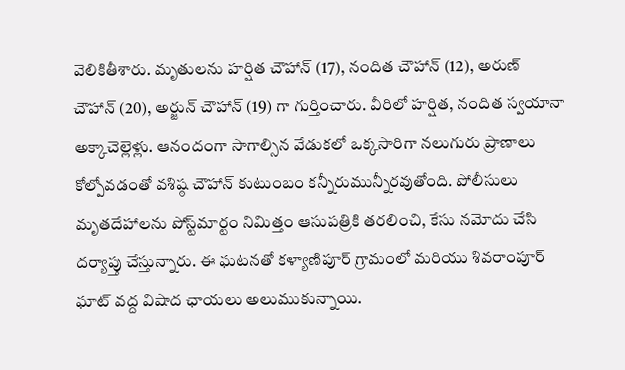వెలికితీశారు. మృతులను హర్షిత చౌహాన్ (17), నందిత చౌహాన్ (12), అరుణ్ చౌహాన్ (20), అర్జున్ చౌహాన్ (19) గా గుర్తించారు. వీరిలో హర్షిత, నందిత స్వయానా అక్కాచెల్లెళ్లు. ఆనందంగా సాగాల్సిన వేడుకలో ఒక్కసారిగా నలుగురు ప్రాణాలు కోల్పోవడంతో వశిష్ఠ చౌహాన్ కుటుంబం కన్నీరుమున్నీరవుతోంది. పోలీసులు మృతదేహాలను పోస్ట్‌మార్టం నిమిత్తం ఆసుపత్రికి తరలించి, కేసు నమోదు చేసి దర్యాప్తు చేస్తున్నారు. ఈ ఘటనతో కళ్యాణిపూర్ గ్రామంలో మరియు శివరాంపూర్ ఘాట్ వద్ద విషాద ఛాయలు అలుముకున్నాయి.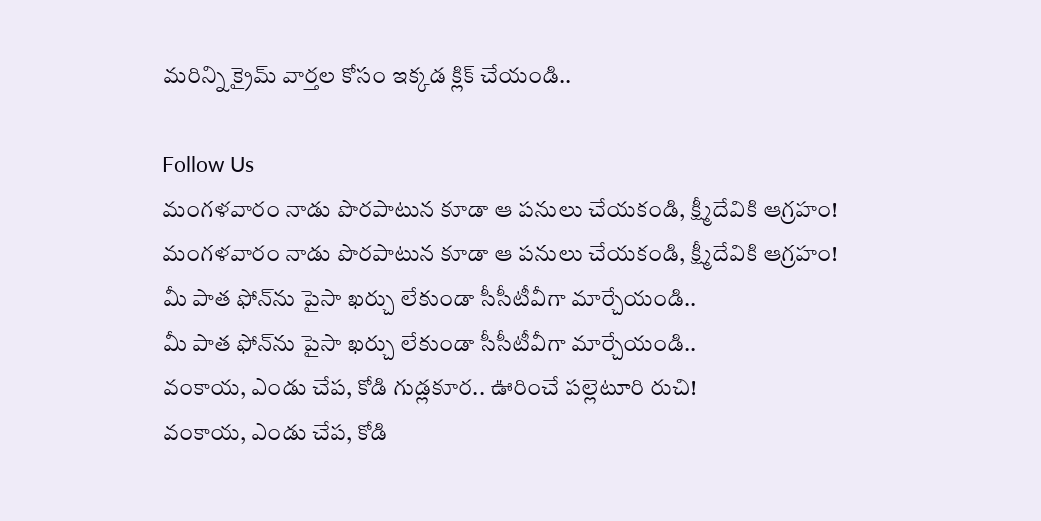మరిన్ని క్రైమ్ వార్తల కోసం ఇక్కడ క్లిక్ చేయండి..

Follow Us
మంగళవారం నాడు పొరపాటున కూడా ఆ పనులు చేయకండి, క్ష్మీదేవికి ఆగ్రహం!
మంగళవారం నాడు పొరపాటున కూడా ఆ పనులు చేయకండి, క్ష్మీదేవికి ఆగ్రహం!
మీ పాత ఫోన్‌ను పైసా ఖర్చు లేకుండా సీసీటీవీగా మార్చేయండి..
మీ పాత ఫోన్‌ను పైసా ఖర్చు లేకుండా సీసీటీవీగా మార్చేయండి..
వంకాయ, ఎండు చేప, కోడి గుడ్లకూర.. ఊరించే పల్లెటూరి రుచి!
వంకాయ, ఎండు చేప, కోడి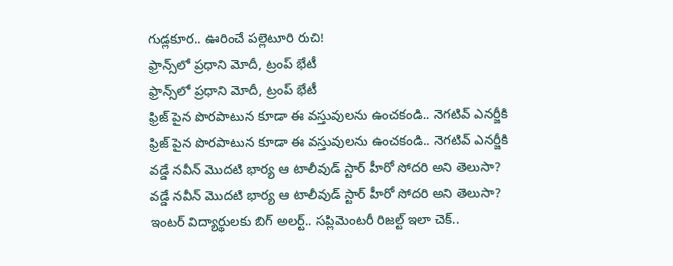గుడ్లకూర.. ఊరించే పల్లెటూరి రుచి!
ఫ్రాన్స్‌లో ప్రధాని మోదీ, ట్రంప్ భేటీ
ఫ్రాన్స్‌లో ప్రధాని మోదీ, ట్రంప్ భేటీ
ఫ్రిజ్ పైన పొరపాటున కూడా ఈ వస్తువులను ఉంచకండి.. నెగటివ్ ఎనర్జీకి
ఫ్రిజ్ పైన పొరపాటున కూడా ఈ వస్తువులను ఉంచకండి.. నెగటివ్ ఎనర్జీకి
వడ్డే నవీన్ మొదటి భార్య ఆ టాలీవుడ్ స్టార్ హీరో సోదరి అని తెలుసా?
వడ్డే నవీన్ మొదటి భార్య ఆ టాలీవుడ్ స్టార్ హీరో సోదరి అని తెలుసా?
ఇంటర్ విద్యార్థులకు బిగ్ అలర్ట్.. సప్లిమెంటరీ రిజల్ట్ ఇలా చెక్..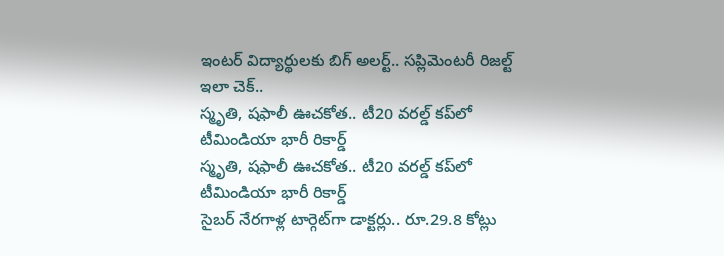ఇంటర్ విద్యార్థులకు బిగ్ అలర్ట్.. సప్లిమెంటరీ రిజల్ట్ ఇలా చెక్..
స్మృతి, షఫాలీ ఊచకోత.. టీ20 వరల్డ్ కప్‌లో టీమిండియా భారీ రికార్డ్
స్మృతి, షఫాలీ ఊచకోత.. టీ20 వరల్డ్ కప్‌లో టీమిండియా భారీ రికార్డ్
సైబర్ నేరగాళ్ల టార్గెట్‌గా డాక్టర్లు.. రూ.29.8 కోట్లు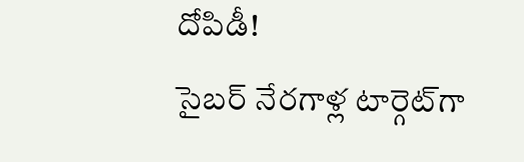దోపిడీ!
సైబర్ నేరగాళ్ల టార్గెట్‌గా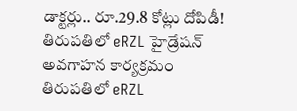డాక్టర్లు.. రూ.29.8 కోట్లు దోపిడీ!
తిరుపతిలో eRZL హైడ్రేషన్ అవగాహన కార్యక్రమం
తిరుపతిలో eRZL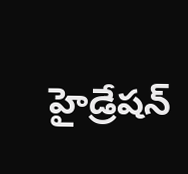హైడ్రేషన్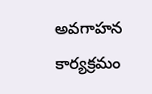అవగాహన కార్యక్రమం